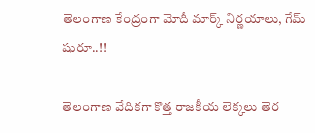తెలంగాణ కేంద్రంగా మోదీ మార్క్ నిర్ణయాలు, గేమ్ షురూ..!!

తెలంగాణ వేదికగా కొత్త రాజకీయ లెక్కలు తెర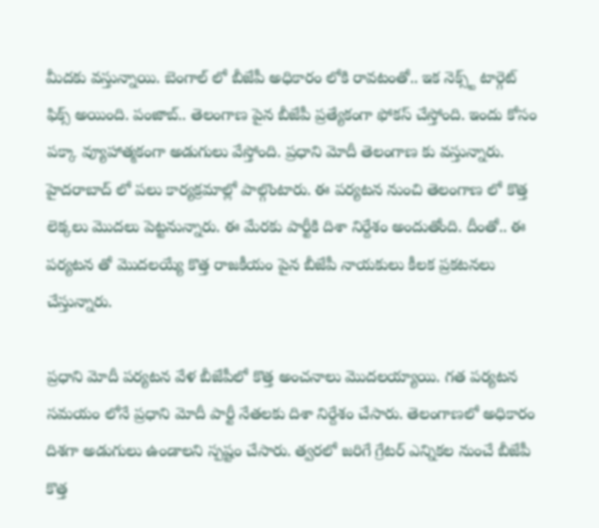మీదకు వస్తున్నాయి. బెంగాల్ లో బీజేపీ అధికారం లోకి రావటంతో.. ఇక నెక్స్ట్ టార్గెట్ ఫిక్స్ అయింది. పంజాబ్.. తెలంగాణ పైన బీజేపీ ప్రత్యేకంగా ఫోకస్ చేస్తోంది. ఇందు కోసం పక్కా వ్యూహాత్మకంగా అడుగులు వేస్తోంది. ప్రధాని మోదీ తెలంగాణ కు వస్తున్నారు. హైదరాబాద్ లో పలు కార్యక్రమాల్లో పాల్గొంటారు. ఈ పర్యటన నుంచి తెలంగాణ లో కొత్త లెక్కలు మొదలు పెట్టనున్నారు. ఈ మేరకు పార్టీకి దిశా నిర్దేశం అందుతోంది. దీంతో.. ఈ పర్యటన తో మొదలయ్యే కొత్త రాజకీయం పైన బీజేపీ నాయకులు కీలక ప్రకటనలు చేస్తున్నారు.

ప్రధాని మోదీ పర్యటన వేళ బీజేపీలో కొత్త అంచనాలు మొదలయ్యాయి. గత పర్యటన సమయం లోనే ప్రధాని మోదీ పార్టీ నేతలకు దిశా నిర్దేశం చేసారు. తెలంగాణలో అధికారం దిశగా అడుగులు ఉండాలని స్పష్టం చేసారు. త్వరలో జరిగే గ్రేటర్ ఎన్నికల నుంచే బీజేపీ కొత్త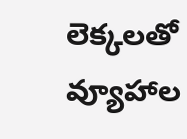లెక్కలతో వ్యూహాల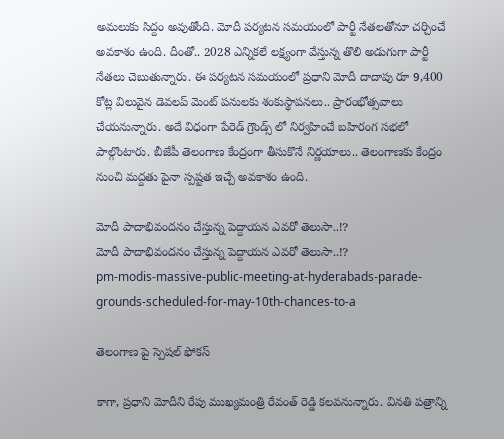అమలుకు సిద్దం అవుతోంది. మోదీ పర్యటన సమయంలో పార్టీ నేతలతోనూ చర్చించే అవకాశం ఉంది. దీంతో.. 2028 ఎన్నికలే లక్ష్యంగా వేస్తున్న తొలి అడుగుగా పార్టీ నేతలు చెబుతున్నారు. ఈ పర్యటన సమయంలో ప్రధాని మోదీ దాదాపు రూ 9,400 కోట్ల విలువైన డెవలప్ మెంట్ పనులకు శంకుస్థాపనలు.. ప్రారంభోత్సవాలు చేయనున్నారు. అదే విధంగా పేరెడ్ గ్రౌండ్స్ లో నిర్వహించే బహిరంగ సభలో పాల్గొంటారు. బీజేపీ తెలంగాణ కేంద్రంగా తీసుకొనే నిర్ణయాలు.. తెలంగాణకు కేంద్రం నుంచి మద్దతు పైనా స్పష్టత ఇచ్చే అవకాశం ఉంది.

మోదీ పాదాభివందనం చేస్తున్న పెద్దాయన ఎవరో తెలుసా..!?
మోదీ పాదాభివందనం చేస్తున్న పెద్దాయన ఎవరో తెలుసా..!?
pm-modis-massive-public-meeting-at-hyderabads-parade-grounds-scheduled-for-may-10th-chances-to-a

తెలంగాణ పై స్పెషల్ ఫోకస్

కాగా, ప్రధాని మోదీని రేపు ముఖ్యమంత్రి రేవంత్ రెడ్డి కలవనున్నారు. వినతి పత్రాన్ని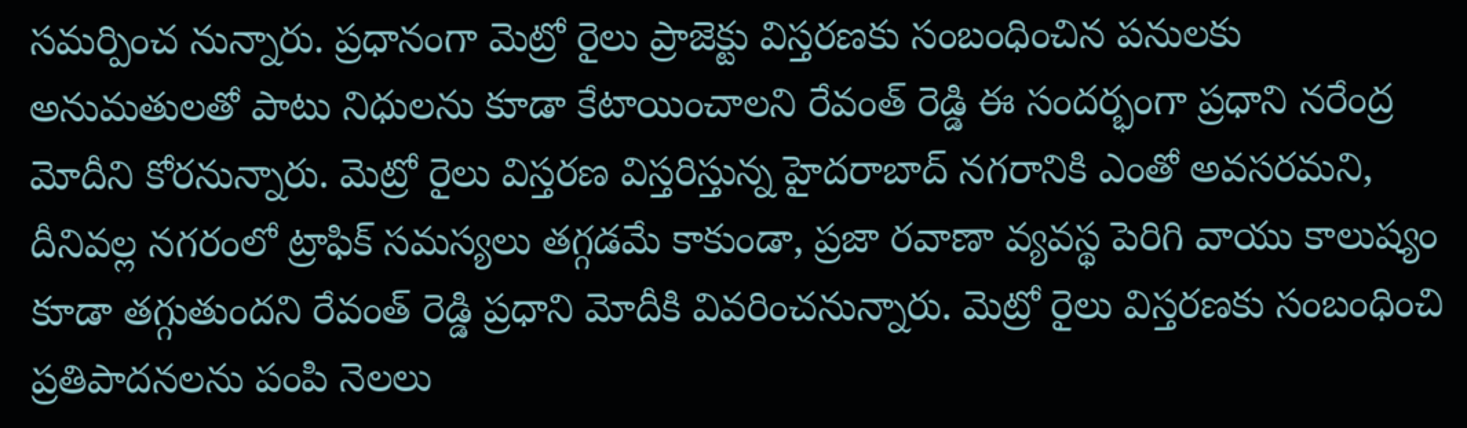సమర్పించ నున్నారు. ప్రధానంగా మెట్రో రైలు ప్రాజెక్టు విస్తరణకు సంబంధించిన పనులకు అనుమతులతో పాటు నిధులను కూడా కేటాయించాలని రేవంత్ రెడ్డి ఈ సందర్భంగా ప్రధాని నరేంద్ర మోదీని కోరనున్నారు. మెట్రో రైలు విస్తరణ విస్తరిస్తున్న హైదరాబాద్ నగరానికి ఎంతో అవసరమని, దీనివల్ల నగరంలో ట్రాఫిక్ సమస్యలు తగ్గడమే కాకుండా, ప్రజా రవాణా వ్యవస్థ పెరిగి వాయు కాలుష్యం కూడా తగ్గుతుందని రేవంత్ రెడ్డి ప్రధాని మోదీకి వివరించనున్నారు. మెట్రో రైలు విస్తరణకు సంబంధించి ప్రతిపాదనలను పంపి నెలలు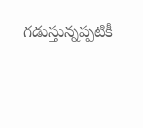గడుస్తున్నప్పటికీ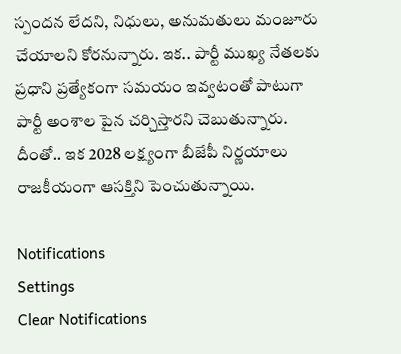స్పందన లేదని, నిధులు, అనుమతులు మంజూరు చేయాలని కోరనున్నారు. ఇక.. పార్టీ ముఖ్య నేతలకు ప్రధాని ప్రత్యేకంగా సమయం ఇవ్వటంతో పాటుగా పార్టీ అంశాల పైన చర్చిస్తారని చెబుతున్నారు. దీంతో.. ఇక 2028 లక్ష్యంగా బీజేపీ నిర్ణయాలు రాజకీయంగా ఆసక్తిని పెంచుతున్నాయి.

Notifications
Settings
Clear Notifications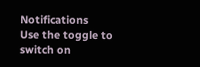Notifications
Use the toggle to switch on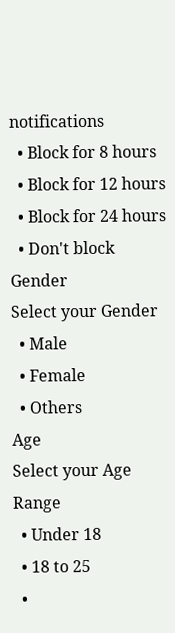notifications
  • Block for 8 hours
  • Block for 12 hours
  • Block for 24 hours
  • Don't block
Gender
Select your Gender
  • Male
  • Female
  • Others
Age
Select your Age Range
  • Under 18
  • 18 to 25
  •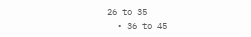26 to 35
  • 36 to 45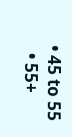• 45 to 55
  • 55+